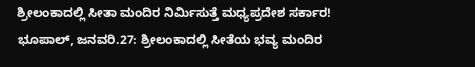ಶ್ರೀಲಂಕಾದಲ್ಲಿ ಸೀತಾ ಮಂದಿರ ನಿರ್ಮಿಸುತ್ತೆ ಮಧ್ಯಪ್ರದೇಶ ಸರ್ಕಾರ!
ಭೂಪಾಲ್, ಜನವರಿ.27: ಶ್ರೀಲಂಕಾದಲ್ಲಿ ಸೀತೆಯ ಭವ್ಯ ಮಂದಿರ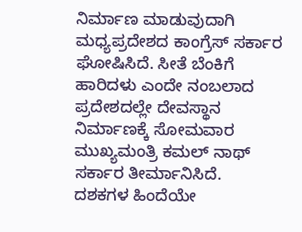ನಿರ್ಮಾಣ ಮಾಡುವುದಾಗಿ ಮಧ್ಯಪ್ರದೇಶದ ಕಾಂಗ್ರೆಸ್ ಸರ್ಕಾರ ಘೋಷಿಸಿದೆ. ಸೀತೆ ಬೆಂಕಿಗೆ ಹಾರಿದಳು ಎಂದೇ ನಂಬಲಾದ ಪ್ರದೇಶದಲ್ಲೇ ದೇವಸ್ಥಾನ ನಿರ್ಮಾಣಕ್ಕೆ ಸೋಮವಾರ ಮುಖ್ಯಮಂತ್ರಿ ಕಮಲ್ ನಾಥ್ ಸರ್ಕಾರ ತೀರ್ಮಾನಿಸಿದೆ.
ದಶಕಗಳ ಹಿಂದೆಯೇ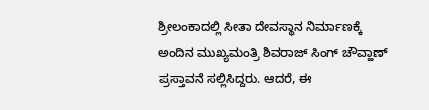ಶ್ರೀಲಂಕಾದಲ್ಲಿ ಸೀತಾ ದೇವಸ್ಥಾನ ನಿರ್ಮಾಣಕ್ಕೆ ಅಂದಿನ ಮುಖ್ಯಮಂತ್ರಿ ಶಿವರಾಜ್ ಸಿಂಗ್ ಚೌವ್ಹಾಣ್ ಪ್ರಸ್ತಾವನೆ ಸಲ್ಲಿಸಿದ್ದರು. ಆದರೆ, ಈ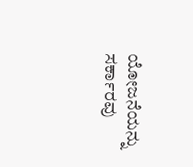ಯೋಜನೆಯನ್ನು ಸರ್ಕಾರವು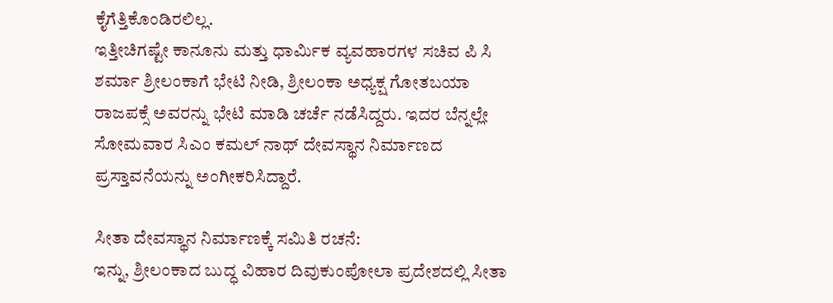ಕೈಗೆತ್ತಿಕೊಂಡಿರಲಿಲ್ಲ.
ಇತ್ತೀಚಿಗಷ್ಟೇ ಕಾನೂನು ಮತ್ತು ಧಾರ್ಮಿಕ ವ್ಯವಹಾರಗಳ ಸಚಿವ ಪಿ ಸಿ ಶರ್ಮಾ ಶ್ರೀಲಂಕಾಗೆ ಭೇಟಿ ನೀಡಿ, ಶ್ರೀಲಂಕಾ ಅಧ್ಯಕ್ಷ ಗೋತಬಯಾ ರಾಜಪಕ್ಸೆ ಅವರನ್ನು ಭೇಟಿ ಮಾಡಿ ಚರ್ಚೆ ನಡೆಸಿದ್ದರು. ಇದರ ಬೆನ್ನಲ್ಲೇ ಸೋಮವಾರ ಸಿಎಂ ಕಮಲ್ ನಾಥ್ ದೇವಸ್ಥಾನ ನಿರ್ಮಾಣದ ಪ್ರಸ್ತಾವನೆಯನ್ನು ಅಂಗೀಕರಿಸಿದ್ದಾರೆ.

ಸೀತಾ ದೇವಸ್ಥಾನ ನಿರ್ಮಾಣಕ್ಕೆ ಸಮಿತಿ ರಚನೆ:
ಇನ್ನು, ಶ್ರೀಲಂಕಾದ ಬುದ್ಧ ವಿಹಾರ ದಿವುಕುಂಪೋಲಾ ಪ್ರದೇಶದಲ್ಲಿ ಸೀತಾ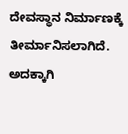ದೇವಸ್ಥಾನ ನಿರ್ಮಾಣಕ್ಕೆ ತೀರ್ಮಾನಿಸಲಾಗಿದೆ. ಅದಕ್ಕಾಗಿ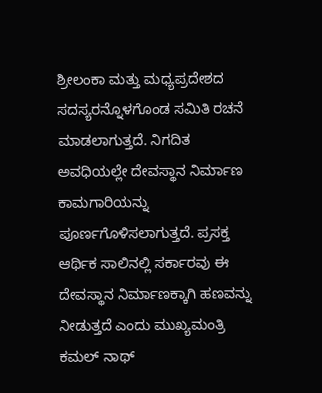ಶ್ರೀಲಂಕಾ ಮತ್ತು ಮಧ್ಯಪ್ರದೇಶದ ಸದಸ್ಯರನ್ನೊಳಗೊಂಡ ಸಮಿತಿ ರಚನೆ ಮಾಡಲಾಗುತ್ತದೆ. ನಿಗದಿತ ಅವಧಿಯಲ್ಲೇ ದೇವಸ್ಥಾನ ನಿರ್ಮಾಣ ಕಾಮಗಾರಿಯನ್ನು ಪೂರ್ಣಗೊಳಿಸಲಾಗುತ್ತದೆ. ಪ್ರಸಕ್ತ ಆರ್ಥಿಕ ಸಾಲಿನಲ್ಲಿ ಸರ್ಕಾರವು ಈ ದೇವಸ್ಥಾನ ನಿರ್ಮಾಣಕ್ಕಾಗಿ ಹಣವನ್ನು ನೀಡುತ್ತದೆ ಎಂದು ಮುಖ್ಯಮಂತ್ರಿ ಕಮಲ್ ನಾಥ್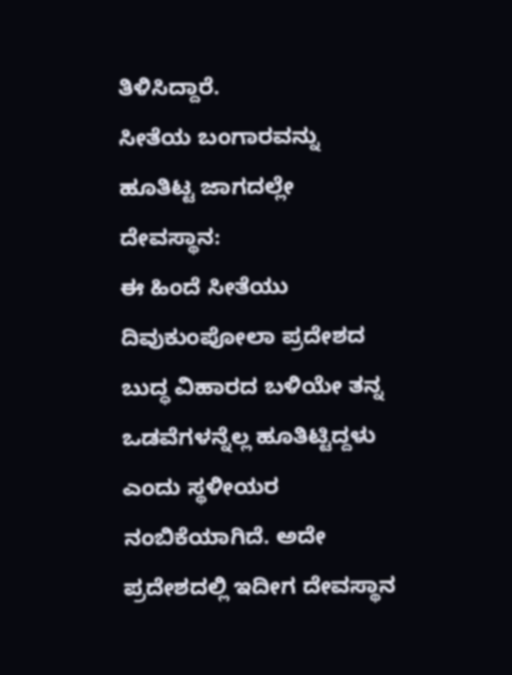ತಿಳಿಸಿದ್ದಾರೆ.
ಸೀತೆಯ ಬಂಗಾರವನ್ನು ಹೂತಿಟ್ಟ ಜಾಗದಲ್ಲೇ ದೇವಸ್ಥಾನ:
ಈ ಹಿಂದೆ ಸೀತೆಯು ದಿವುಕುಂಪೋಲಾ ಪ್ರದೇಶದ ಬುದ್ಧ ವಿಹಾರದ ಬಳಿಯೇ ತನ್ನ ಒಡವೆಗಳನ್ನೆಲ್ಲ ಹೂತಿಟ್ಟಿದ್ದಳು ಎಂದು ಸ್ಥಳೀಯರ ನಂಬಿಕೆಯಾಗಿದೆ. ಅದೇ ಪ್ರದೇಶದಲ್ಲಿ ಇದೀಗ ದೇವಸ್ಥಾನ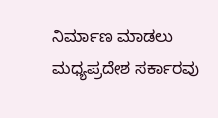ನಿರ್ಮಾಣ ಮಾಡಲು ಮಧ್ಯಪ್ರದೇಶ ಸರ್ಕಾರವು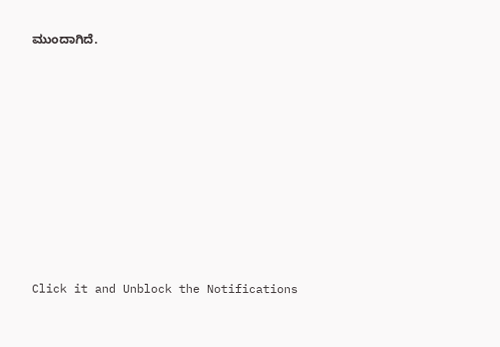ಮುಂದಾಗಿದೆ.












Click it and Unblock the Notifications